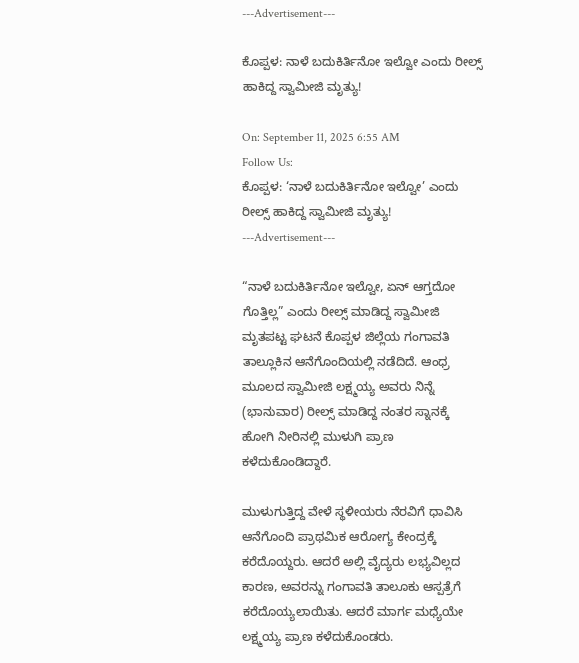---Advertisement---

ಕೊಪ್ಪಳ: ನಾಳೆ ಬದುಕಿರ್ತಿನೋ ಇಲ್ವೋ ಎಂದು ರೀಲ್ಸ್ ಹಾಕಿದ್ದ ಸ್ವಾಮೀಜಿ ಮೃತ್ಯು!

On: September 11, 2025 6:55 AM
Follow Us:
ಕೊಪ್ಪಳ: ‘ನಾಳೆ ಬದುಕಿರ್ತಿನೋ ಇಲ್ವೋ’ ಎಂದು ರೀಲ್ಸ್ ಹಾಕಿದ್ದ ಸ್ವಾಮೀಜಿ ಮೃತ್ಯು!
---Advertisement---

“ನಾಳೆ ಬದುಕಿರ್ತಿನೋ ಇಲ್ವೋ, ಏನ್ ಆಗ್ತದೋ ಗೊತ್ತಿಲ್ಲ” ಎಂದು ರೀಲ್ಸ್ ಮಾಡಿದ್ದ ಸ್ವಾಮೀಜಿ ಮೃತಪಟ್ಟ ಘಟನೆ ಕೊಪ್ಪಳ ಜಿಲ್ಲೆಯ ಗಂಗಾವತಿ ತಾಲ್ಲೂಕಿನ ಆನೆಗೊಂದಿಯಲ್ಲಿ ನಡೆದಿದೆ. ಆಂಧ್ರ ಮೂಲದ ಸ್ವಾಮೀಜಿ ಲಕ್ಷ್ಮಯ್ಯ ಅವರು ನಿನ್ನೆ (ಭಾನುವಾರ) ರೀಲ್ಸ್ ಮಾಡಿದ್ದ ನಂತರ ಸ್ನಾನಕ್ಕೆ ಹೋಗಿ ನೀರಿನಲ್ಲಿ ಮುಳುಗಿ ಪ್ರಾಣ ಕಳೆದುಕೊಂಡಿದ್ದಾರೆ.

ಮುಳುಗುತ್ತಿದ್ದ ವೇಳೆ ಸ್ಥಳೀಯರು ನೆರವಿಗೆ ಧಾವಿಸಿ ಆನೆಗೊಂದಿ ಪ್ರಾಥಮಿಕ ಆರೋಗ್ಯ ಕೇಂದ್ರಕ್ಕೆ ಕರೆದೊಯ್ದರು. ಆದರೆ ಅಲ್ಲಿ ವೈದ್ಯರು ಲಭ್ಯವಿಲ್ಲದ ಕಾರಣ, ಅವರನ್ನು ಗಂಗಾವತಿ ತಾಲೂಕು ಆಸ್ಪತ್ರೆಗೆ ಕರೆದೊಯ್ಯಲಾಯಿತು. ಆದರೆ ಮಾರ್ಗ ಮಧ್ಯೆಯೇ ಲಕ್ಷ್ಮಯ್ಯ ಪ್ರಾಣ ಕಳೆದುಕೊಂಡರು.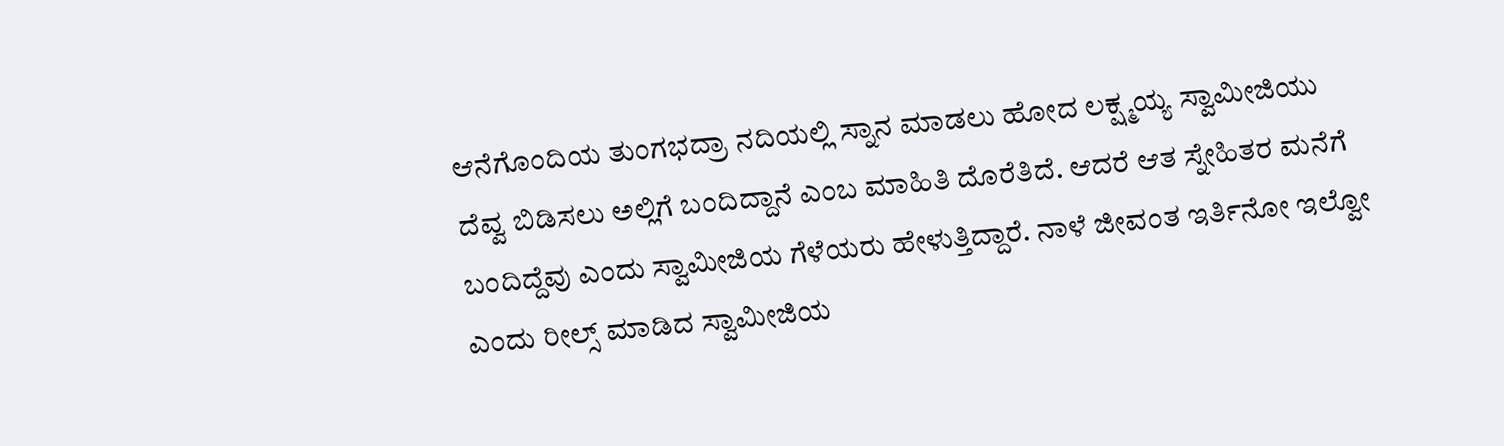ಆನೆಗೊಂದಿಯ ತುಂಗಭದ್ರಾ ನದಿಯಲ್ಲಿ ಸ್ನಾನ ಮಾಡಲು ಹೋದ ಲಕ್ಷ್ಮಯ್ಯ ಸ್ವಾಮೀಜಿಯು ದೆವ್ವ ಬಿಡಿಸಲು ಅಲ್ಲಿಗೆ ಬಂದಿದ್ದಾನೆ ಎಂಬ ಮಾಹಿತಿ ದೊರೆತಿದೆ. ಆದರೆ ಆತ ಸ್ನೇಹಿತರ ಮನೆಗೆ ಬಂದಿದ್ದೆವು ಎಂದು ಸ್ವಾಮೀಜಿಯ ಗೆಳೆಯರು ಹೇಳುತ್ತಿದ್ದಾರೆ. ನಾಳೆ ಜೀವಂತ ಇರ್ತಿನೋ ಇಲ್ವೋ ಎಂದು ರೀಲ್ಸ್ ಮಾಡಿದ ಸ್ವಾಮೀಜಿಯ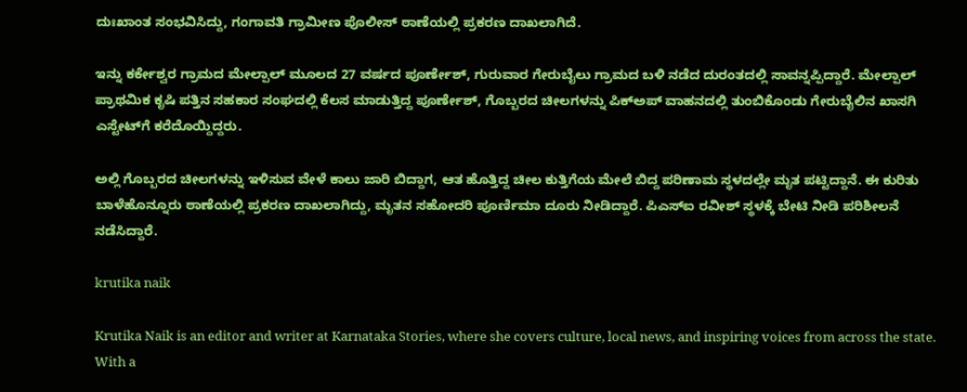ದುಃಖಾಂತ ಸಂಭವಿಸಿದ್ದು, ಗಂಗಾವತಿ ಗ್ರಾಮೀಣ ಪೊಲೀಸ್ ಠಾಣೆಯಲ್ಲಿ ಪ್ರಕರಣ ದಾಖಲಾಗಿದೆ.

ಇನ್ನು ಕರ್ಕೇಶ್ವರ ಗ್ರಾಮದ ಮೇಲ್ಪಾಲ್ ಮೂಲದ 27 ವರ್ಷದ ಪೂರ್ಣೇಶ್, ಗುರುವಾರ ಗೇರುಬೈಲು ಗ್ರಾಮದ ಬಳಿ ನಡೆದ ದುರಂತದಲ್ಲಿ ಸಾವನ್ನಪ್ಪಿದ್ದಾರೆ. ಮೇಲ್ಪಾಲ್ ಪ್ರಾಥಮಿಕ ಕೃಷಿ ಪತ್ತಿನ ಸಹಕಾರ ಸಂಘದಲ್ಲಿ ಕೆಲಸ ಮಾಡುತ್ತಿದ್ದ ಪೂರ್ಣೇಶ್, ಗೊಬ್ಬರದ ಚೀಲಗಳನ್ನು ಪಿಕ್‌ಅಪ್ ವಾಹನದಲ್ಲಿ ತುಂಬಿಕೊಂಡು ಗೇರುಬೈಲಿನ ಖಾಸಗಿ ಎಸ್ಟೇಟ್‌ಗೆ ಕರೆದೊಯ್ದಿದ್ದರು.

ಅಲ್ಲಿ ಗೊಬ್ಬರದ ಚೀಲಗಳನ್ನು ಇಳಿಸುವ ವೇಳೆ ಕಾಲು ಜಾರಿ ಬಿದ್ದಾಗ, ಆತ ಹೊತ್ತಿದ್ದ ಚೀಲ ಕುತ್ತಿಗೆಯ ಮೇಲೆ ಬಿದ್ದ ಪರಿಣಾಮ ಸ್ಥಳದಲ್ಲೇ ಮೃತ ಪಟ್ಟಿದ್ದಾನೆ. ಈ ಕುರಿತು ಬಾಳೆಹೊನ್ನೂರು ಠಾಣೆಯಲ್ಲಿ ಪ್ರಕರಣ ದಾಖಲಾಗಿದ್ದು, ಮೃತನ ಸಹೋದರಿ ಪೂರ್ಣಿಮಾ ದೂರು ನೀಡಿದ್ದಾರೆ. ಪಿಎಸ್‌ಐ ರವೀಶ್ ಸ್ಥಳಕ್ಕೆ ಬೇಟಿ ನೀಡಿ ಪರಿಶೀಲನೆ ನಡೆಸಿದ್ದಾರೆ.

krutika naik

Krutika Naik is an editor and writer at Karnataka Stories, where she covers culture, local news, and inspiring voices from across the state. With a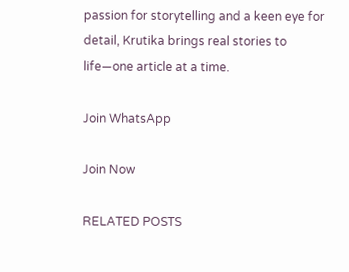passion for storytelling and a keen eye for detail, Krutika brings real stories to life—one article at a time.

Join WhatsApp

Join Now

RELATED POSTS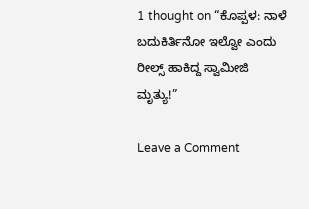1 thought on “ಕೊಪ್ಪಳ: ನಾಳೆ ಬದುಕಿರ್ತಿನೋ ಇಲ್ವೋ ಎಂದು ರೀಲ್ಸ್ ಹಾಕಿದ್ದ ಸ್ವಾಮೀಜಿ ಮೃತ್ಯು!”

Leave a Comment